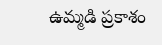ఉమ్మడి ప్రకాశం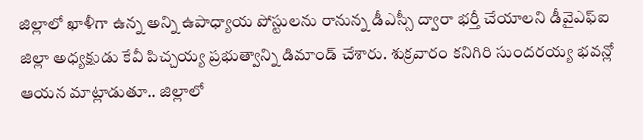జిల్లాలో ఖాళీగా ఉన్న అన్ని ఉపాధ్యాయ పోస్టులను రానున్న డీఎస్సీ ద్వారా భర్తీ చేయాలని డీవైఎఫ్ఐ జిల్లా అధ్యక్షుడు కేవీ పిచ్చయ్య ప్రభుత్వాన్ని డిమాండ్ చేశారు. శుక్రవారం కనిగిరి సుందరయ్య భవన్లో ఆయన మాట్లాడుతూ.. జిల్లాలో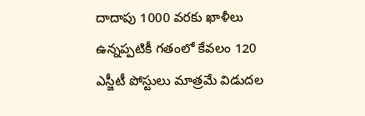దాదాపు 1000 వరకు ఖాళీలు ఉన్నప్పటికీ గతంలో కేవలం 120 ఎస్జీటీ పోస్టులు మాత్రమే విడుదల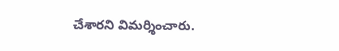చేశారని విమర్శించారు.